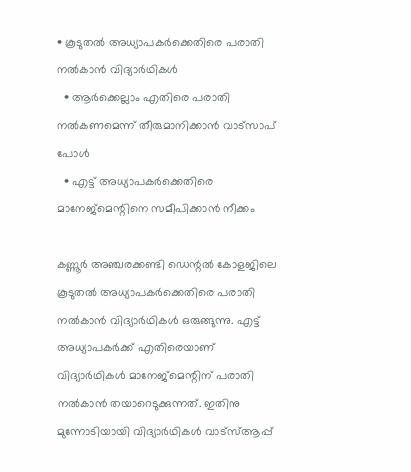• കൂടുതല്‍ അധ്യാപകര്‍ക്കെതിരെ പരാതി നല്‍കാന്‍ വിദ്യാര്‍ഥികള്‍
  • ആര്‍ക്കെല്ലാം എതിരെ പരാതി നല്‍കണമെന്ന് തീരുമാനിക്കാന്‍ വാട്സാപ് പോള്‍
  • എട്ട് അധ്യാപകര്‍ക്കെതിരെ മാനേജ്മെന്റിനെ സമീപിക്കാന്‍ നീക്കം

കണ്ണൂർ അഞ്ചരക്കണ്ടി ഡെന്റൽ കോളജിലെ കൂടുതൽ അധ്യാപകർക്കെതിരെ പരാതി നൽകാൻ വിദ്യാർഥികൾ ഒരുങ്ങുന്നു. എട്ട് അധ്യാപകർക്ക് എതിരെയാണ് വിദ്യാർഥികൾ മാനേജ്മെന്റിന് പരാതി നൽകാൻ തയാറെടുക്കുന്നത്. ഇതിനു മുന്നോടിയായി വിദ്യാർഥികൾ വാട്സ്ആപ്പ്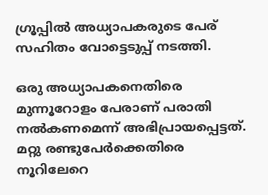ഗ്രൂപ്പിൽ അധ്യാപകരുടെ പേര് സഹിതം വോട്ടെടുപ്പ് നടത്തി.

ഒരു അധ്യാപകനെതിരെ മുന്നൂറോളം പേരാണ് പരാതി നൽകണമെന്ന് അഭിപ്രായപ്പെട്ടത്. മറ്റു രണ്ടുപേർക്കെതിരെ നൂറിലേറെ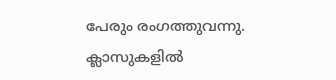പേരും രംഗത്തുവന്നു. ക്ലാസുകളിൽ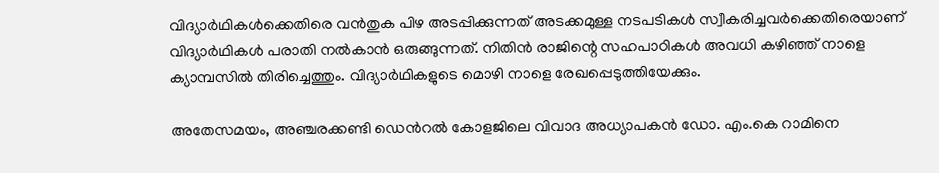വിദ്യാർഥികൾക്കെതിരെ വൻതുക പിഴ അടപ്പിക്കുന്നത് അടക്കമുള്ള നടപടികൾ സ്വീകരിച്ചവർക്കെതിരെയാണ് വിദ്യാർഥികൾ പരാതി നൽകാൻ ഒരുങ്ങുന്നത്. നിതിൻ രാജിന്റെ സഹപാഠികൾ അവധി കഴിഞ്ഞ് നാളെ ക്യാമ്പസിൽ തിരിച്ചെത്തും. വിദ്യാർഥികളുടെ മൊഴി നാളെ രേഖപ്പെടുത്തിയേക്കും.

അതേസമയം, അഞ്ചരക്കണ്ടി ഡെന്‍റല്‍ കോളജിലെ വിവാദ അധ്യാപകന്‍ ഡോ. എം.കെ റാമിനെ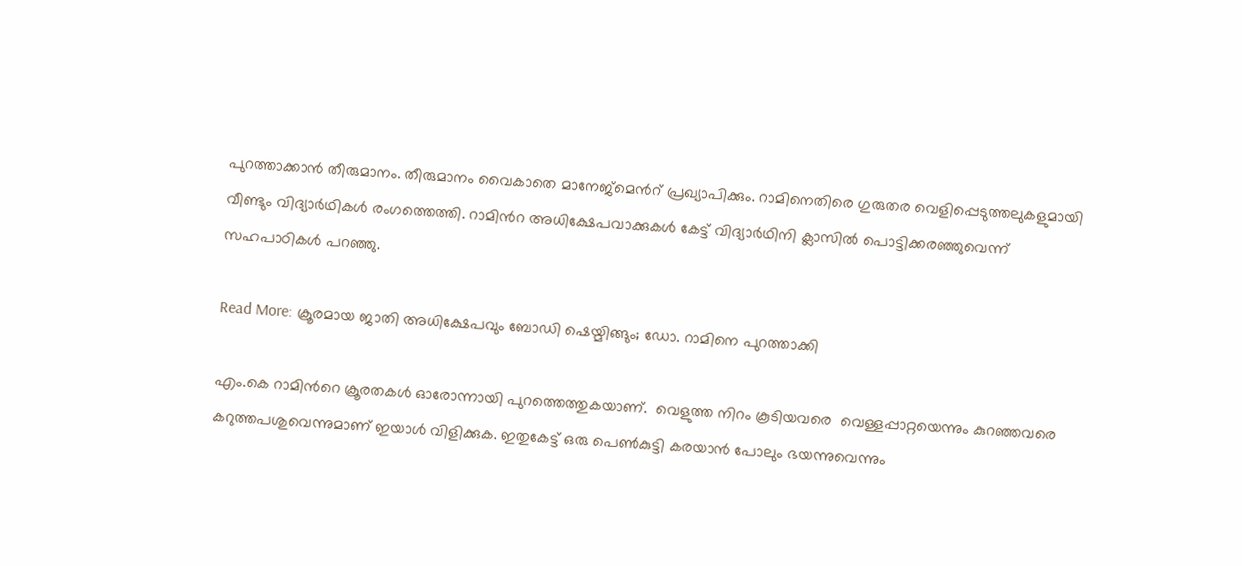പുറത്താക്കാന്‍ തീരുമാനം. തീരുമാനം വൈകാതെ മാനേജ്മെന്‍റ് പ്രഖ്യാപിക്കും. റാമിനെതിരെ ഗുരുതര വെളിപ്പെടുത്തലുകളുമായി വീണ്ടും വിദ്യാര്‍ഥികള്‍ രംഗത്തെത്തി. റാമിന്‍റ അധിക്ഷേപവാക്കുകള്‍ കേട്ട് വിദ്യാര്‍ഥിനി ക്ലാസില്‍ പൊട്ടിക്കരഞ്ഞുവെന്ന് സഹപാഠികള്‍ പറഞ്ഞു.

Read More: ക്രൂരമായ ജാതി അധിക്ഷേപവും ബോഡി ഷെയ്മിങ്ങും; ഡോ. റാമിനെ പുറത്താക്കി

എം.കെ റാമിന്‍റെ ക്രൂരതകള്‍ ഓരോന്നായി പുറത്തെത്തുകയാണ്.  വെളുത്ത നിറം കൂടിയവരെ  വെള്ളപ്പാറ്റയെന്നും കുറഞ്ഞവരെ കറുത്തപശുവെന്നുമാണ് ഇയാള്‍ വിളിക്കുക. ഇതുകേട്ട് ഒരു പെണ്‍കുട്ടി കരയാന്‍ പോലും ഭയന്നുവെന്നും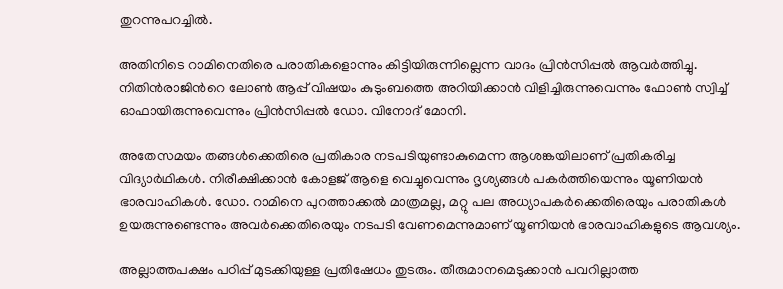തുറന്നുപറച്ചില്‍.

അതിനിടെ റാമിനെതിരെ പരാതികളൊന്നും കിട്ടിയിരുന്നില്ലെന്ന വാദം പ്രിന്‍സിപ്പല്‍ ആവര്‍ത്തിച്ചു. നിതിന്‍രാജിന്‍റെ ലോണ്‍ ആപ്പ് വിഷയം കുടുംബത്തെ അറിയിക്കാന്‍ വിളിച്ചിരുന്നുവെന്നും ഫോണ്‍ സ്വിച്ച് ഓഫായിരുന്നുവെന്നും പ്രിന്‍സിപ്പല്‍ ഡോ. വിനോദ് മോനി.

അതേസമയം തങ്ങള്‍ക്കെതിരെ പ്രതികാര നടപടിയുണ്ടാകുമെന്ന ആശങ്കയിലാണ് പ്രതികരിച്ച വിദ്യാര്‍ഥികള്‍. നിരീക്ഷിക്കാന്‍ കോളജ് ആളെ വെച്ചുവെന്നും ദൃശ്യങ്ങള്‍ പകര്‍ത്തിയെന്നും യൂണിയന്‍ ഭാരവാഹികള്‍. ഡോ. റാമിനെ പുറത്താക്കല്‍ മാത്രമല്ല, മറ്റു പല അധ്യാപകര്‍ക്കെതിരെയും പരാതികള്‍ ഉയരുന്നുണ്ടെന്നും അവര്‍ക്കെതിരെയും നടപടി വേണമെന്നുമാണ് യൂണിയന്‍ ഭാരവാഹികളുടെ ആവശ്യം.

അല്ലാത്തപക്ഷം പഠിപ്പ് മുടക്കിയുള്ള പ്രതിഷേധം തുടരും. തീരുമാനമെടുക്കാന്‍ പവറില്ലാത്ത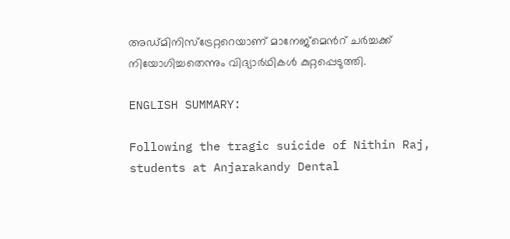അഡ്മിനിസ്ട്രേറ്ററെയാണ് മാനേജ്മെന്‍റ് ചര്‍ച്ചക്ക് നിയോഗിച്ചതെന്നും വിദ്യാര്‍ഥികള്‍ കുറ്റപ്പെടുത്തി.

ENGLISH SUMMARY:

Following the tragic suicide of Nithin Raj, students at Anjarakandy Dental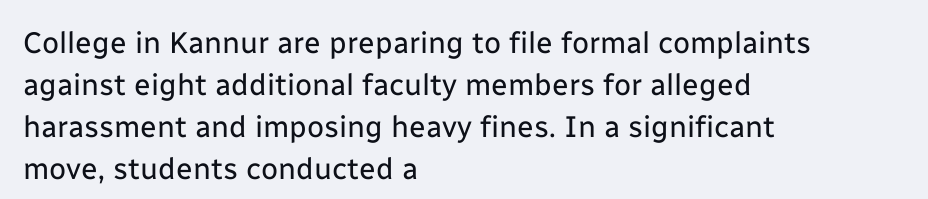College in Kannur are preparing to file formal complaints against eight additional faculty members for alleged harassment and imposing heavy fines. In a significant move, students conducted a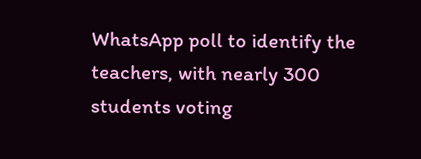WhatsApp poll to identify the teachers, with nearly 300 students voting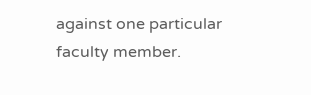against one particular faculty member.